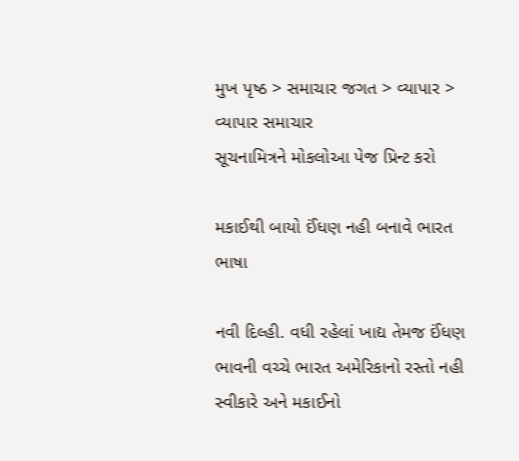મુખ પૃષ્ઠ > સમાચાર જગત > વ્યાપાર > વ્યાપાર સમાચાર
સૂચનામિત્રને મોકલોઆ પેજ પ્રિન્ટ કરો

મકાઈથી બાયો ઈંધણ નહી બનાવે ભારત
ભાષા

નવી દિલ્હી. વધી રહેલાં ખાદ્ય તેમજ ઈંધણ ભાવની વચ્ચે ભારત અમેરિકાનો રસ્તો નહી સ્વીકારે અને મકાઈનો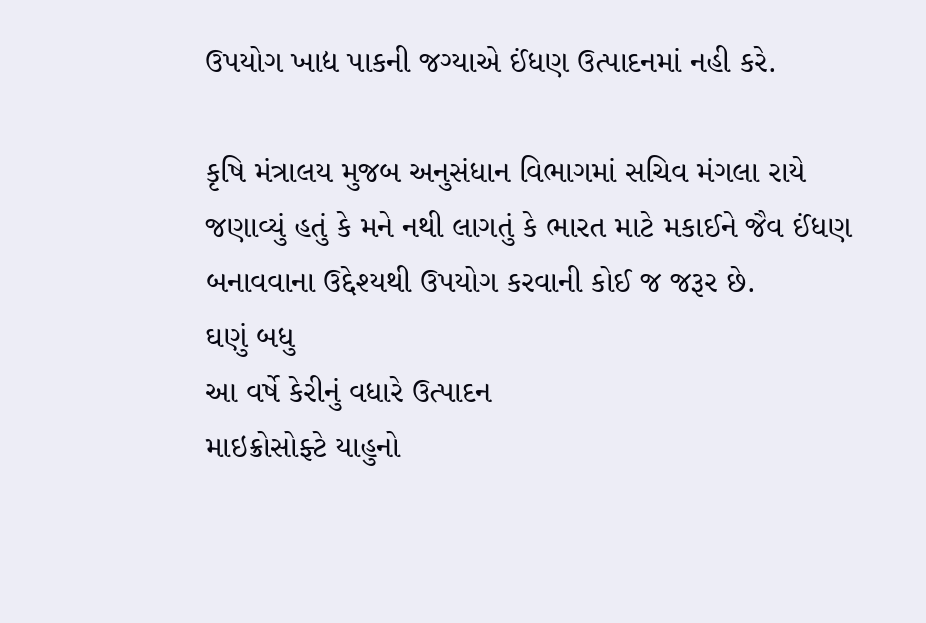ઉપયોગ ખાદ્ય પાકની જગ્યાએ ઈંધણ ઉત્પાદનમાં નહી કરે.

કૃષિ મંત્રાલય મુજબ અનુસંધાન વિભાગમાં સચિવ મંગલા રાયે જણાવ્યું હતું કે મને નથી લાગતું કે ભારત માટે મકાઈને જૈવ ઈંધણ બનાવવાના ઉદ્દેશ્યથી ઉપયોગ કરવાની કોઈ જ જરૂર છે.
ઘણું બધુ
આ વર્ષે કેરીનું વધારે ઉત્પાદન
માઇક્રોસોફ્ટે યાહુનો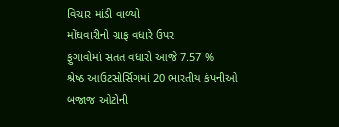વિચાર માંડી વાળ્યો
મોંઘવારીનો ગ્રાફ વધારે ઉપર
ફુગાવોમાં સતત વધારો આજે 7.57 %
શ્રેષ્ઠ આઉટસોર્સિગમાં 20 ભારતીય કંપનીઓ
બજાજ ઓટોની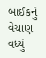બાઈકનું વેચાણ વધ્યું